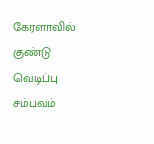கேரளாவில் குண்டு வெடிப்பு சம்பவம்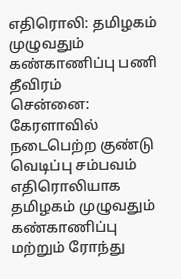எதிரொலி: தமிழகம் முழுவதும் கண்காணிப்பு பணி தீவிரம்
சென்னை: கேரளாவில் நடைபெற்ற குண்டு வெடிப்பு சம்பவம் எதிரொலியாக தமிழகம் முழுவதும் கண்காணிப்பு மற்றும் ரோந்து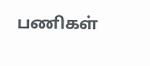பணிகள்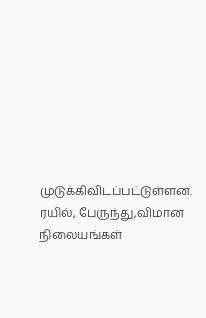முடுக்கிவிடப்பட்டுள்ளன. ரயில், பேருந்து,விமான நிலையங்கள்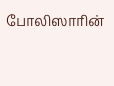போலிஸாரின்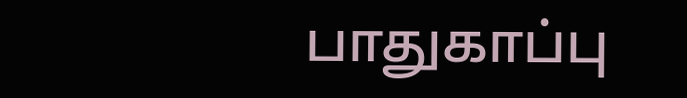பாதுகாப்பு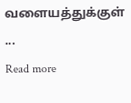வளையத்துக்குள் ...
Read more